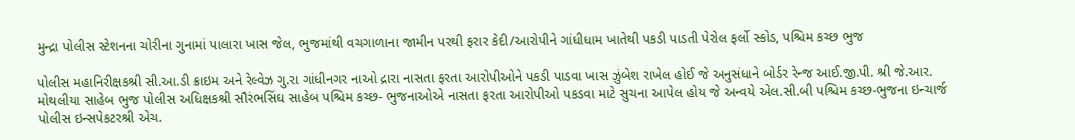મુન્દ્રા પોલીસ સ્ટેશનના ચોરીના ગુનામાં પાલારા ખાસ જેલ, ભુજમાંથી વચગાળાના જામીન પરથી ફરાર કેદી/આરોપીને ગાંધીધામ ખાતેથી પકડી પાડતી પેરોલ ફર્લો સ્કોડ, પશ્ચિમ કચ્છ ભુજ

પોલીસ મહાનિરીક્ષકશ્રી સી.આ.ડી ક્રાઇમ અને રેલ્વેઝ ગુ.રા ગાંધીનગર નાઓ દ્રારા નાસતા ફરતા આરોપીઓને પકડી પાડવા ખાસ ઝુંબેશ રાખેલ હોઈ જે અનુસંધાને બોર્ડર રેન્જ આઈ.જી.પી. શ્રી જે.આર. મોથલીયા સાહેબ ભુજ પોલીસ અધિક્ષકશ્રી સૌરંભસિંઘ સાહેબ પશ્ચિમ કચ્છ- ભુજનાઓએ નાસતા ફરતા આરોપીઓ પકડવા માટે સુચના આપેલ હોય જે અન્વયે એલ.સી.બી પશ્ચિમ કચ્છ-ભુજના ઇન્ચાર્જ પોલીસ ઇન્સપેકટરશ્રી એચ.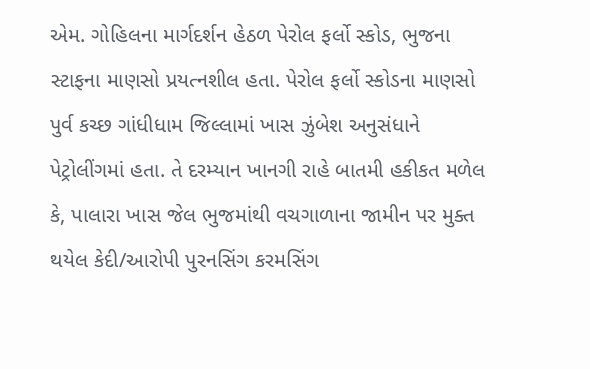એમ. ગોહિલના માર્ગદર્શન હેઠળ પેરોલ ફર્લો સ્કોડ, ભુજના સ્ટાફના માણસો પ્રયત્નશીલ હતા. પેરોલ ફર્લો સ્કોડના માણસો પુર્વ કચ્છ ગાંધીધામ જિલ્લામાં ખાસ ઝુંબેશ અનુસંધાને પેટ્રોલીંગમાં હતા. તે દરમ્યાન ખાનગી રાહે બાતમી હકીકત મળેલ કે, પાલારા ખાસ જેલ ભુજમાંથી વચગાળાના જામીન પર મુક્ત થયેલ કેદી/આરોપી પુરનસિંગ કરમસિંગ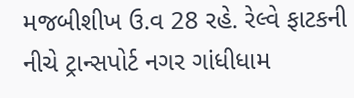મજબીશીખ ઉ.વ 28 રહે. રેલ્વે ફાટકની નીચે ટ્રાન્સપોર્ટ નગર ગાંધીધામ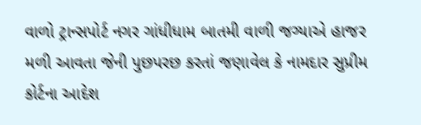વાળો ટ્રાન્સપોર્ટ નગર ગાંધીધામ બાતમી વાળી જગ્યાએ હાજર મળી આવતા જેની પુછપરછ કરતાં જણાવેલ કે નામદાર સુપ્રીમ કોર્ટના આદેશ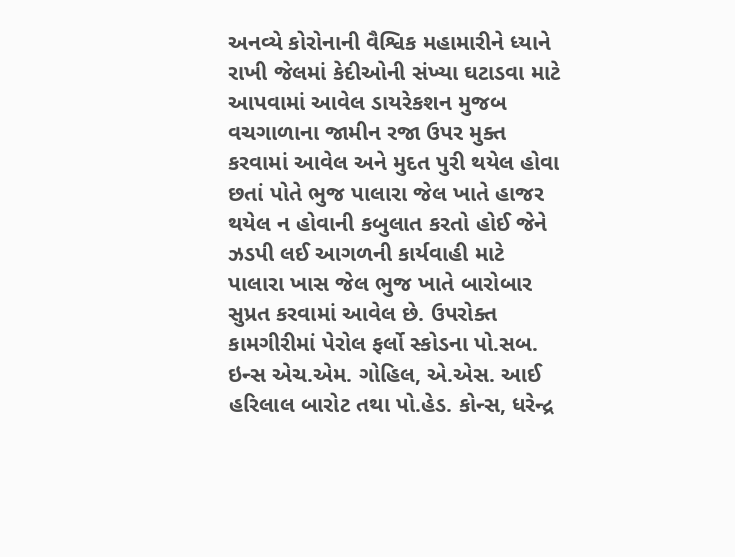અનવ્યે કોરોનાની વૈશ્વિક મહામારીને ધ્યાને રાખી જેલમાં કેદીઓની સંખ્યા ઘટાડવા માટે આપવામાં આવેલ ડાયરેકશન મુજબ વચગાળાના જામીન રજા ઉપર મુક્ત કરવામાં આવેલ અને મુદત પુરી થયેલ હોવા છતાં પોતે ભુજ પાલારા જેલ ખાતે હાજર થયેલ ન હોવાની કબુલાત કરતો હોઈ જેને ઝડપી લઈ આગળની કાર્યવાહી માટે પાલારા ખાસ જેલ ભુજ ખાતે બારોબાર સુપ્રત કરવામાં આવેલ છે. ઉપરોક્ત કામગીરીમાં પેરોલ ફર્લો સ્કોડના પો.સબ. ઇન્સ એચ.એમ. ગોહિલ, એ.એસ. આઈ હરિલાલ બારોટ તથા પો.હેડ. કોન્સ, ધરેન્દ્ર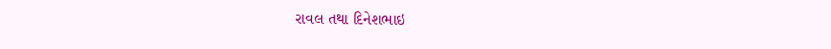રાવલ તથા દિનેશભાઇ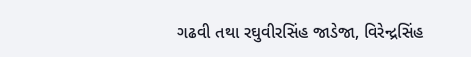ગઢવી તથા રઘુવીરસિંહ જાડેજા, વિરેન્દ્રસિંહ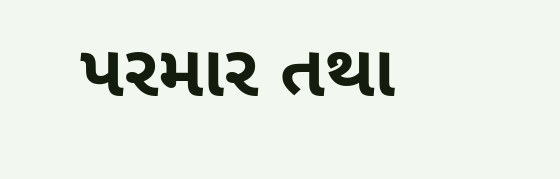પરમાર તથા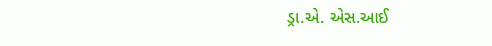ડ્રા.એ. એસ.આઈ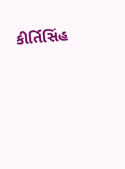કીર્તિસિંહ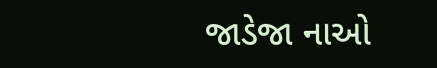જાડેજા નાઓ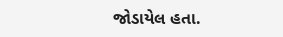જોડાયેલ હતા.